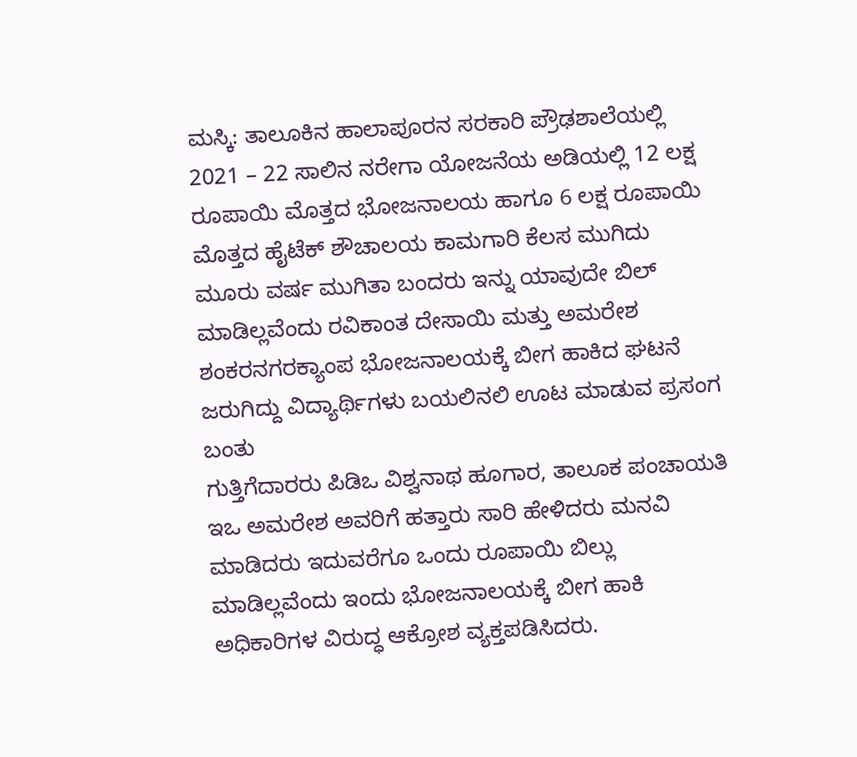ಮಸ್ಕಿ: ತಾಲೂಕಿನ ಹಾಲಾಪೂರನ ಸರಕಾರಿ ಪ್ರೌಢಶಾಲೆಯಲ್ಲಿ 2021 – 22 ಸಾಲಿನ ನರೇಗಾ ಯೋಜನೆಯ ಅಡಿಯಲ್ಲಿ 12 ಲಕ್ಷ ರೂಪಾಯಿ ಮೊತ್ತದ ಭೋಜನಾಲಯ ಹಾಗೂ 6 ಲಕ್ಷ ರೂಪಾಯಿ ಮೊತ್ತದ ಹೈಟೆಕ್ ಶೌಚಾಲಯ ಕಾಮಗಾರಿ ಕೆಲಸ ಮುಗಿದು ಮೂರು ವರ್ಷ ಮುಗಿತಾ ಬಂದರು ಇನ್ನು ಯಾವುದೇ ಬಿಲ್ ಮಾಡಿಲ್ಲವೆಂದು ರವಿಕಾಂತ ದೇಸಾಯಿ ಮತ್ತು ಅಮರೇಶ ಶಂಕರನಗರಕ್ಯಾಂಪ ಭೋಜನಾಲಯಕ್ಕೆ ಬೀಗ ಹಾಕಿದ ಘಟನೆ ಜರುಗಿದ್ದು ವಿದ್ಯಾರ್ಥಿಗಳು ಬಯಲಿನಲಿ ಊಟ ಮಾಡುವ ಪ್ರಸಂಗ ಬಂತು
ಗುತ್ತಿಗೆದಾರರು ಪಿಡಿಒ ವಿಶ್ವನಾಥ ಹೂಗಾರ, ತಾಲೂಕ ಪಂಚಾಯತಿ ಇಒ ಅಮರೇಶ ಅವರಿಗೆ ಹತ್ತಾರು ಸಾರಿ ಹೇಳಿದರು ಮನವಿ ಮಾಡಿದರು ಇದುವರೆಗೂ ಒಂದು ರೂಪಾಯಿ ಬಿಲ್ಲು ಮಾಡಿಲ್ಲವೆಂದು ಇಂದು ಭೋಜನಾಲಯಕ್ಕೆ ಬೀಗ ಹಾಕಿ ಅಧಿಕಾರಿಗಳ ವಿರುದ್ಧ ಆಕ್ರೋಶ ವ್ಯಕ್ತಪಡಿಸಿದರು.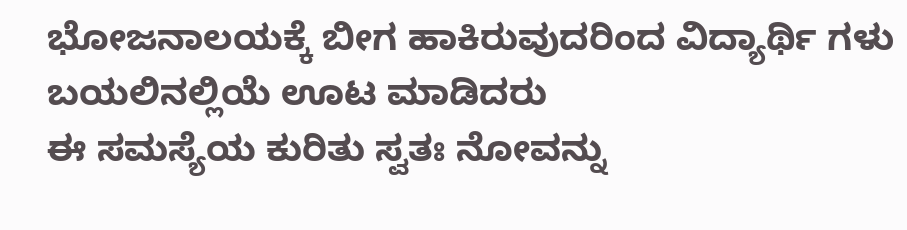ಭೋಜನಾಲಯಕ್ಕೆ ಬೀಗ ಹಾಕಿರುವುದರಿಂದ ವಿದ್ಯಾರ್ಥಿ ಗಳು ಬಯಲಿನಲ್ಲಿಯೆ ಊಟ ಮಾಡಿದರು
ಈ ಸಮಸ್ಯೆಯ ಕುರಿತು ಸ್ವತಃ ನೋವನ್ನು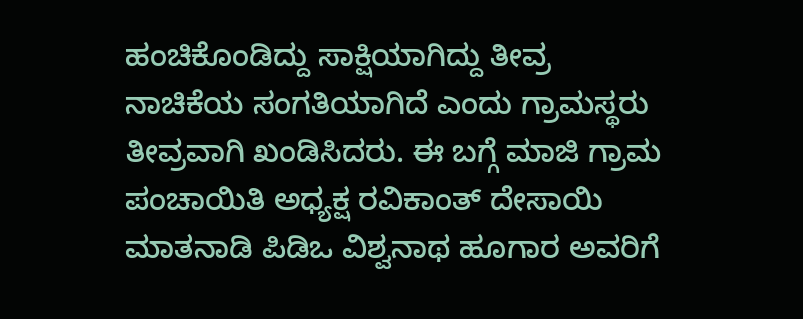ಹಂಚಿಕೊಂಡಿದ್ದು ಸಾಕ್ಷಿಯಾಗಿದ್ದು ತೀವ್ರ ನಾಚಿಕೆಯ ಸಂಗತಿಯಾಗಿದೆ ಎಂದು ಗ್ರಾಮಸ್ಥರು ತೀವ್ರವಾಗಿ ಖಂಡಿಸಿದರು. ಈ ಬಗ್ಗೆ ಮಾಜಿ ಗ್ರಾಮ ಪಂಚಾಯಿತಿ ಅಧ್ಯಕ್ಷ ರವಿಕಾಂತ್ ದೇಸಾಯಿ ಮಾತನಾಡಿ ಪಿಡಿಒ ವಿಶ್ವನಾಥ ಹೂಗಾರ ಅವರಿಗೆ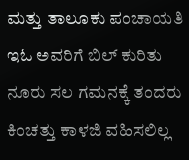ಮತ್ತು ತಾಲೂಕು ಪಂಚಾಯತಿ ಇಓ ಅವರಿಗೆ ಬಿಲ್ ಕುರಿತು ನೂರು ಸಲ ಗಮನಕ್ಕೆ ತಂದರು ಕಿಂಚತ್ತು ಕಾಳಜಿ ವಹಿಸಲಿಲ್ಲ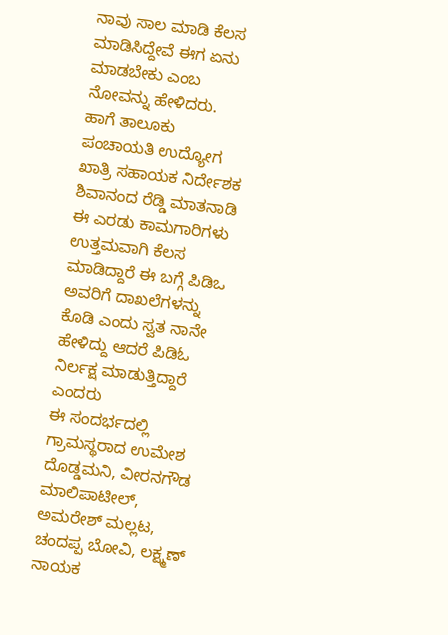ನಾವು ಸಾಲ ಮಾಡಿ ಕೆಲಸ ಮಾಡಿಸಿದ್ದೇವೆ ಈಗ ಏನು ಮಾಡಬೇಕು ಎಂಬ ನೋವನ್ನು ಹೇಳಿದರು.
ಹಾಗೆ ತಾಲೂಕು ಪಂಚಾಯತಿ ಉದ್ಯೋಗ ಖಾತ್ರಿ ಸಹಾಯಕ ನಿರ್ದೇಶಕ ಶಿವಾನಂದ ರೆಡ್ಡಿ ಮಾತನಾಡಿ ಈ ಎರಡು ಕಾಮಗಾರಿಗಳು ಉತ್ತಮವಾಗಿ ಕೆಲಸ ಮಾಡಿದ್ದಾರೆ ಈ ಬಗ್ಗೆ ಪಿಡಿಒ ಅವರಿಗೆ ದಾಖಲೆಗಳನ್ನು ಕೊಡಿ ಎಂದು ಸ್ವತ ನಾನೇ ಹೇಳಿದ್ದು ಆದರೆ ಪಿಡಿಓ ನಿರ್ಲಕ್ಷ ಮಾಡುತ್ತಿದ್ದಾರೆ ಎಂದರು
ಈ ಸಂದರ್ಭದಲ್ಲಿ ಗ್ರಾಮಸ್ಥರಾದ ಉಮೇಶ ದೊಡ್ಡಮನಿ, ವೀರನಗೌಡ ಮಾಲಿಪಾಟೀಲ್, ಅಮರೇಶ್ ಮಲ್ಲಟ, ಚಂದಪ್ಪ ಬೋವಿ, ಲಕ್ಷ್ಮಣ್ ನಾಯಕ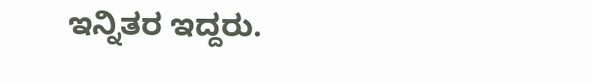ಇನ್ನಿತರ ಇದ್ದರು.